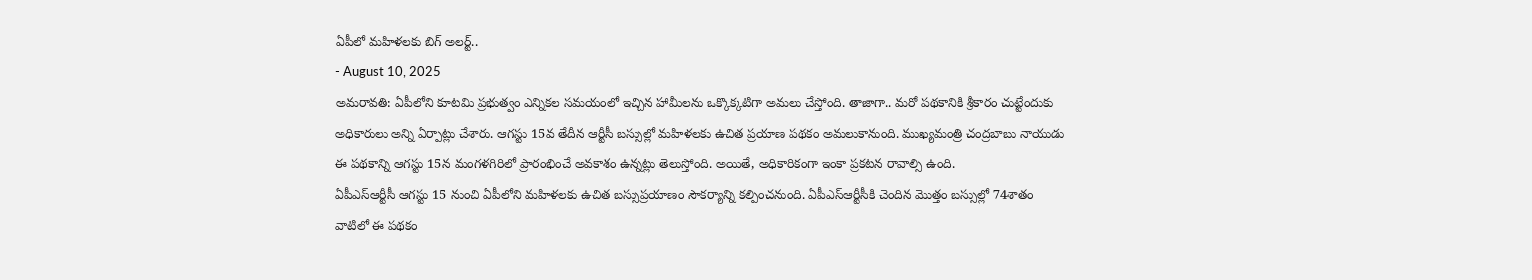ఏపీలో మహిళలకు బిగ్ అలర్ట్..
- August 10, 2025
అమరావతి: ఏపీలోని కూటమి ప్రభుత్వం ఎన్నికల సమయంలో ఇచ్చిన హామీలను ఒక్కొక్కటిగా అమలు చేస్తోంది. తాజాగా.. మరో పథకానికి శ్రీకారం చుట్టేందుకు అధికారులు అన్ని ఏర్పాట్లు చేశారు. ఆగస్టు 15వ తేదీన ఆర్టీసీ బస్సుల్లో మహిళలకు ఉచిత ప్రయాణ పథకం అమలుకానుంది. ముఖ్యమంత్రి చంద్రబాబు నాయుడు ఈ పథకాన్ని ఆగస్టు 15న మంగళగిరిలో ప్రారంభించే అవకాశం ఉన్నట్లు తెలుస్తోంది. అయితే, అధికారికంగా ఇంకా ప్రకటన రావాల్సి ఉంది.
ఏపీఎస్ఆర్టీసీ ఆగస్టు 15 నుంచి ఏపీలోని మహిళలకు ఉచిత బస్సుప్రయాణం సౌకర్యాన్ని కల్పించనుంది. ఏపీఎస్ఆర్టీసీకి చెందిన మొత్తం బస్సుల్లో 74శాతం వాటిలో ఈ పథకం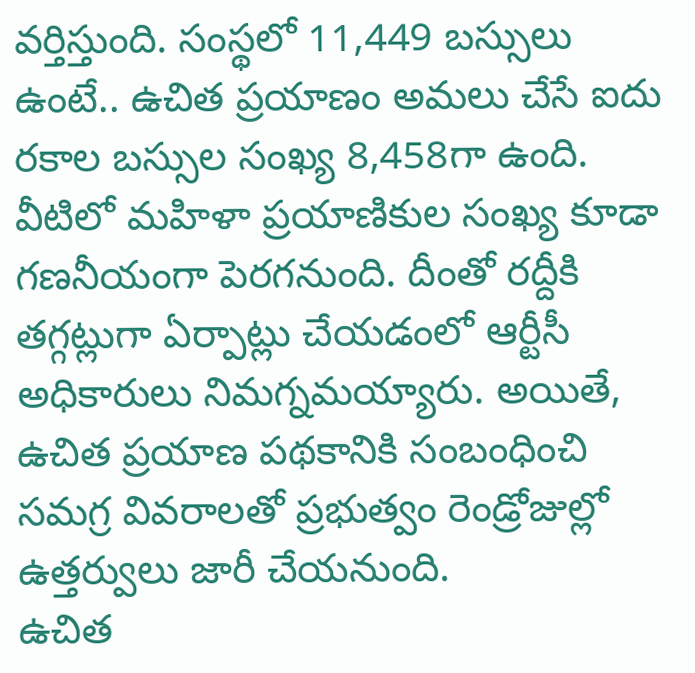వర్తిస్తుంది. సంస్థలో 11,449 బస్సులు ఉంటే.. ఉచిత ప్రయాణం అమలు చేసే ఐదు రకాల బస్సుల సంఖ్య 8,458గా ఉంది. వీటిలో మహిళా ప్రయాణికుల సంఖ్య కూడా గణనీయంగా పెరగనుంది. దీంతో రద్దీకి తగ్గట్లుగా ఏర్పాట్లు చేయడంలో ఆర్టీసీ అధికారులు నిమగ్నమయ్యారు. అయితే, ఉచిత ప్రయాణ పథకానికి సంబంధించి సమగ్ర వివరాలతో ప్రభుత్వం రెండ్రోజుల్లో ఉత్తర్వులు జారీ చేయనుంది.
ఉచిత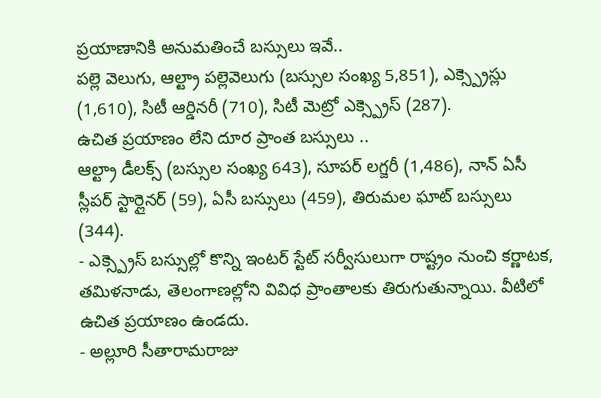ప్రయాణానికి అనుమతించే బస్సులు ఇవే..
పల్లె వెలుగు, ఆల్ట్రా పల్లెవెలుగు (బస్సుల సంఖ్య 5,851), ఎక్స్ప్రెస్లు (1,610), సిటీ ఆర్డినరీ (710), సిటీ మెట్రో ఎక్స్ప్రెస్ (287).
ఉచిత ప్రయాణం లేని దూర ప్రాంత బస్సులు ..
ఆల్ట్రా డీలక్స్ (బస్సుల సంఖ్య 643), సూపర్ లగ్జరీ (1,486), నాన్ ఏసీ స్లీపర్ స్టార్లైనర్ (59), ఏసీ బస్సులు (459), తిరుమల ఘాట్ బస్సులు (344).
- ఎక్స్ప్రెస్ బస్సుల్లో కొన్ని ఇంటర్ స్టేట్ సర్వీసులుగా రాష్ట్రం నుంచి కర్ణాటక, తమిళనాడు, తెలంగాణల్లోని వివిధ ప్రాంతాలకు తిరుగుతున్నాయి. వీటిలో ఉచిత ప్రయాణం ఉండదు.
- అల్లూరి సీతారామరాజు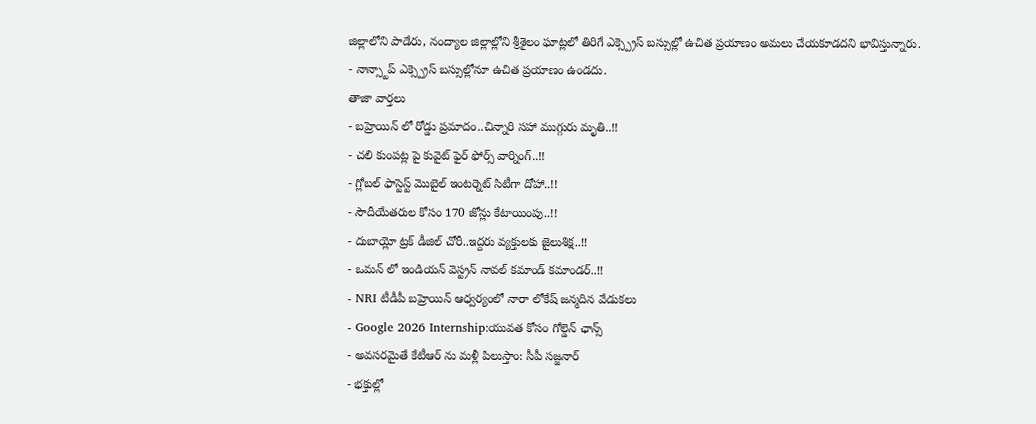జిల్లాలోని పాడేరు, నంద్యాల జిల్లాల్లోని శ్రీశైలం ఘాట్లలో తిరిగే ఎక్స్ప్రెస్ బస్సుల్లో ఉచిత ప్రయాణం అమలు చేయకూడదని భావిస్తున్నారు.
- నాన్స్టాప్ ఎక్స్ప్రెస్ బస్సుల్లోనూ ఉచిత ప్రయాణం ఉండదు.
తాజా వార్తలు
- బహ్రెయిన్ లో రోడ్డు ప్రమాదం..చిన్నారి సహా ముగ్గురు మృతి..!!
- చలి కుంపట్ల పై కువైట్ ఫైర్ ఫోర్స్ వార్నింగ్..!!
- గ్లోబల్ ఫాస్టెస్ట్ మొబైల్ ఇంటర్నెట్ సిటీగా దోహా..!!
- సౌదీయేతరుల కోసం 170 జోన్లు కేటాయింపు..!!
- దుబాయ్లో ట్రక్ డీజిల్ చోరీ..ఇద్దరు వ్యక్తులకు జైలుశిక్ష..!!
- ఒమన్ లో ఇండియన్ వెస్ట్రన్ నావల్ కమాండ్ కమాండర్..!!
- NRI టీడీపీ బహ్రెయిన్ ఆధ్వర్యంలో నారా లోకేష్ జన్మదిన వేడుకలు
- Google 2026 Internship:యువత కోసం గోల్డెన్ ఛాన్స్
- అవసరమైతే కేటీఆర్ ను మళ్లీ పిలుస్తాం: సీపీ సజ్జనార్
- భక్తుల్లో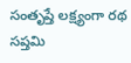సంతృప్తే లక్ష్యంగా రథ సప్తమి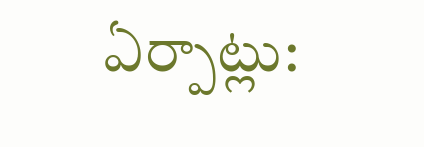ఏర్పాట్లు: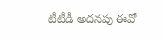టీటీడీ అదనపు ఈవో